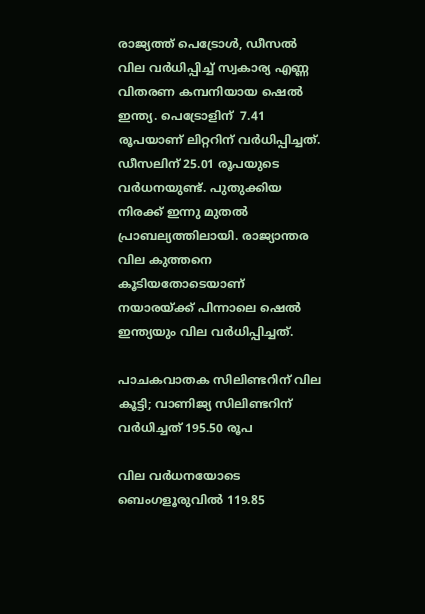രാജ്യത്ത് പെട്രോള്‍, ഡീസല്‍ വില വര്‍ധിപ്പിച്ച് സ്വകാര്യ എണ്ണ വിതരണ കമ്പനിയായ ഷെല്‍ ഇന്ത്യ. പെട്രോളിന്  7.41 രൂപയാണ് ലിറ്ററിന് വര്‍ധിപ്പിച്ചത്. ഡീസലിന് 25.01 രൂപയുടെ വര്‍ധനയുണ്ട്. പുതുക്കിയ നിരക്ക് ഇന്നു മുതല്‍ പ്രാബല്യത്തിലായി. രാജ്യാന്തര വില കുത്തനെ കൂടിയതോടെയാണ് നയാരയ്ക്ക് പിന്നാലെ ഷെല്‍ ഇന്ത്യയും വില വര്‍ധിപ്പിച്ചത്.

പാചകവാതക സിലിണ്ടറിന് വില കൂട്ടി; വാണിജ്യ സിലിണ്ടറിന് വര്‍ധിച്ചത് 195.50 രൂപ

വില വര്‍ധനയോടെ ബെംഗളൂരുവില്‍ 119.85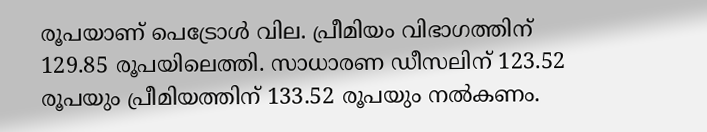രൂപയാണ് പെട്രോള്‍ വില. പ്രീമിയം വിഭാഗത്തിന് 129.85 രൂപയിലെത്തി. സാധാരണ ഡീസലിന് 123.52 രൂപയും പ്രീമിയത്തിന് 133.52 രൂപയും നല്‍കണം.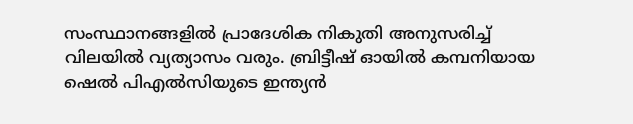സംസ്ഥാനങ്ങളില്‍ പ്രാദേശിക നികുതി അനുസരിച്ച് വിലയില്‍ വ്യത്യാസം വരും. ബ്രിട്ടീഷ് ഓയില്‍ കമ്പനിയായ ഷെൽ പിഎൽസിയുടെ ഇന്ത്യന്‍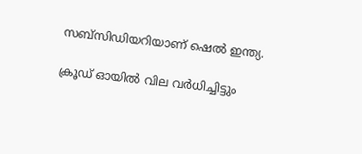സബ്സിഡിയറിയാണ് ഷെൽ ഇന്ത്യ.

ക്രൂഡ് ഓയിൽ വില വർധിച്ചിട്ടും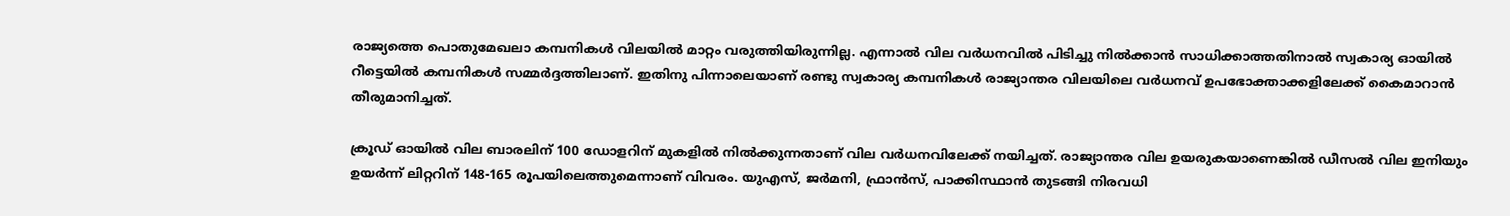രാജ്യത്തെ പൊതുമേഖലാ കമ്പനികൾ വിലയിൽ മാറ്റം വരുത്തിയിരുന്നില്ല. എന്നാല്‍ വില വര്‍ധനവില്‍ പിടിച്ചു നില്‍ക്കാന്‍ സാധിക്കാത്തതിനാല്‍ സ്വകാര്യ ഓയില്‍ റീട്ടെയില്‍ കമ്പനികള്‍ സമ്മർദ്ദത്തിലാണ്. ഇതിനു പിന്നാലെയാണ് രണ്ടു സ്വകാര്യ കമ്പനികള്‍ രാജ്യാന്തര വിലയിലെ വര്‍ധനവ് ഉപഭോക്താക്കളിലേക്ക് കൈമാറാൻ തീരുമാനിച്ചത്.

ക്രൂഡ് ഓയില്‍ വില ബാരലിന് 100 ഡോളറിന് മുകളില്‍ നില്‍ക്കുന്നതാണ് വില വര്‍ധനവിലേക്ക് നയിച്ചത്. രാജ്യാന്തര വില ഉയരുകയാണെങ്കില്‍ ഡീസൽ വില ഇനിയും ഉയർന്ന് ലിറ്ററിന് 148-165 രൂപയിലെത്തുമെന്നാണ് വിവരം. യുഎസ്, ജർമനി, ഫ്രാൻസ്, പാക്കിസ്ഥാൻ തുടങ്ങി നിരവധി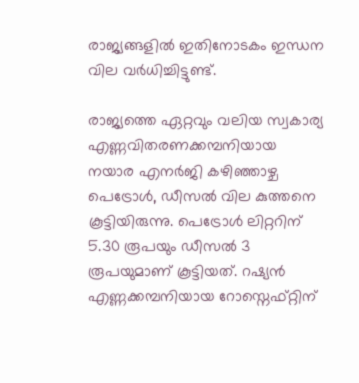രാജ്യങ്ങളില്‍ ഇതിനോടകം ഇന്ധന വില വര്‍ധിച്ചിട്ടുണ്ട്.

രാജ്യത്തെ ഏറ്റവും വലിയ സ്വകാര്യ എണ്ണവിതരണക്കമ്പനിയായ നയാര എനർജി കഴിഞ്ഞാഴ്ച പെട്രോൾ, ഡീസൽ വില കുത്തനെ കൂട്ടിയിരുന്നു. പെട്രോൾ ലിറ്ററിന് 5.30 രൂപയും ഡീസൽ 3 രൂപയുമാണ് കൂട്ടിയത്. റഷ്യൻ എണ്ണക്കമ്പനിയായ റോസ്നെഫ്റ്റിന്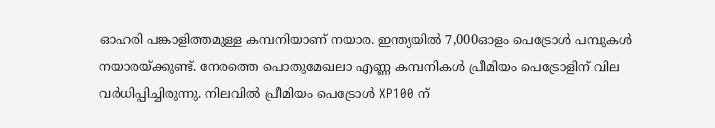ഓഹരി പങ്കാളിത്തമുള്ള കമ്പനിയാണ് നയാര. ഇന്ത്യയിൽ 7,000ഓളം പെട്രോൾ പമ്പുകൾ നയാരയ്ക്കുണ്ട്. നേരത്തെ പൊതുമേഖലാ എണ്ണ കമ്പനികള്‍ പ്രീമിയം പെട്രോളിന് വില വര്‍ധിപ്പിച്ചിരുന്നു. നിലവില്‍ പ്രീമിയം പെട്രോള്‍ XP100 ന്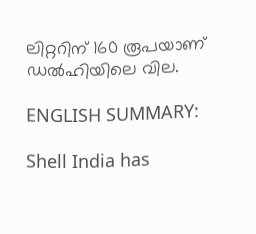ലിറ്ററിന് 160 രൂപയാണ് ഡല്‍ഹിയിലെ വില.

ENGLISH SUMMARY:

Shell India has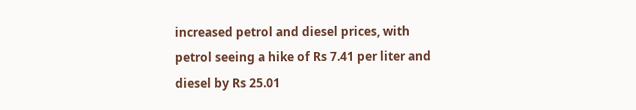increased petrol and diesel prices, with petrol seeing a hike of Rs 7.41 per liter and diesel by Rs 25.01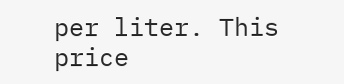per liter. This price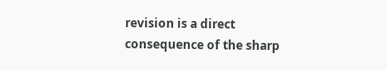revision is a direct consequence of the sharp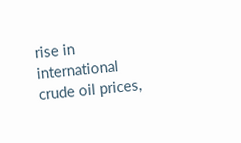rise in international crude oil prices,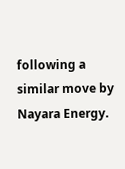following a similar move by Nayara Energy.